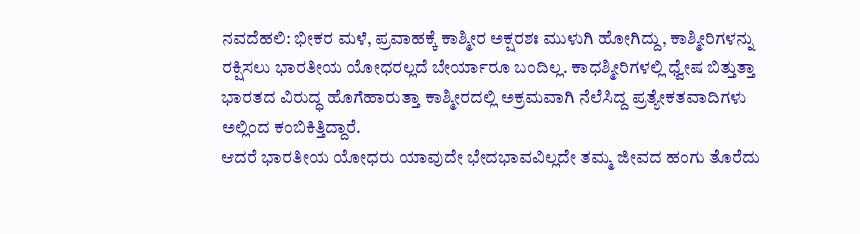ನವದೆಹಲಿ: ಭೀಕರ ಮಳೆ, ಪ್ರವಾಹಕ್ಕೆ ಕಾಶ್ಮೀರ ಅಕ್ಷರಶಃ ಮುಳುಗಿ ಹೋಗಿದ್ದು, ಕಾಶ್ಮೀರಿಗಳನ್ನು ರಕ್ಷಿಸಲು ಭಾರತೀಯ ಯೋಧರಲ್ಲದೆ ಬೇರ್ಯಾರೂ ಬಂದಿಲ್ಲ. ಕಾಧಶ್ಮೀರಿಗಳಲ್ಲಿ ಧ್ವೇಷ ಬಿತ್ತುತ್ತಾ ಭಾರತದ ವಿರುದ್ಧ ಹೊಗೆಹಾರುತ್ತಾ ಕಾಶ್ಮೀರದಲ್ಲಿ ಅಕ್ರಮವಾಗಿ ನೆಲೆಸಿದ್ದ ಪ್ರತ್ಯೇಕತವಾದಿಗಳು ಅಲ್ಲಿಂದ ಕಂಬಿಕಿತ್ತಿದ್ದಾರೆ.
ಆದರೆ ಭಾರತೀಯ ಯೋಧರು ಯಾವುದೇ ಭೇದಭಾವವಿಲ್ಲದೇ ತಮ್ಮ ಜೀವದ ಹಂಗು ತೊರೆದು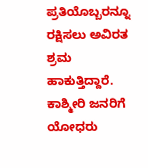ಪ್ರತಿಯೊಬ್ಬರನ್ನೂ ರಕ್ಷಿಸಲು ಅವಿರತ ಶ್ರಮ ಹಾಕುತ್ತಿದ್ದಾರೆ. ಕಾಶ್ಮೀರಿ ಜನರಿಗೆ ಯೋಧರು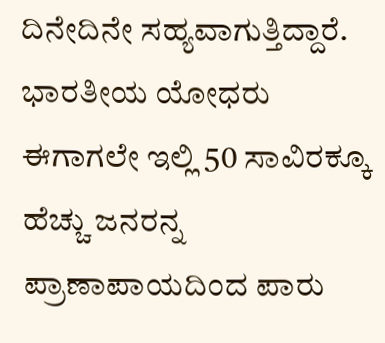ದಿನೇದಿನೇ ಸಹ್ಯವಾಗುತ್ತಿದ್ದಾರೆ. ಭಾರತೀಯ ಯೋಧರು ಈಗಾಗಲೇ ಇಲ್ಲಿ 50 ಸಾವಿರಕ್ಕೂ ಹೆಚ್ಚು ಜನರನ್ನ ಪ್ರಾಣಾಪಾಯದಿಂದ ಪಾರು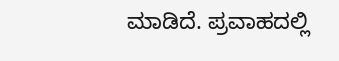ಮಾಡಿದೆ. ಪ್ರವಾಹದಲ್ಲಿ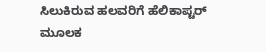ಸಿಲುಕಿರುವ ಹಲವರಿಗೆ ಹೆಲಿಕಾಪ್ಟರ್ ಮೂಲಕ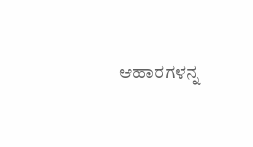ಆಹಾರಗಳನ್ನ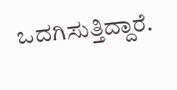ಒದಗಿಸುತ್ತಿದ್ದಾರೆ.